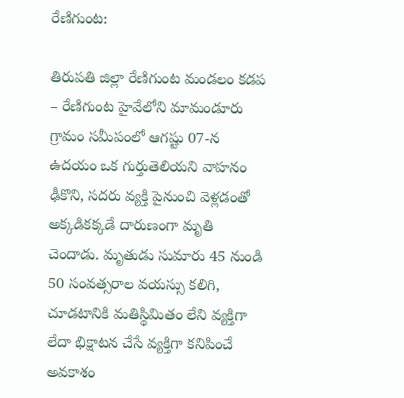రేణిగుంట:

తిరుపతి జిల్లా రేణిగుంట మండలం కడప – రేణిగుంట హైవేలోని మామండూరు గ్రామం సమీపంలో ఆగష్టు 07-న ఉదయం ఒక గుర్తుతెలియని వాహనం ఢీకొని, సదరు వ్యక్తి పైనుంచి వెళ్లడంతో అక్కడికక్కడే దారుణంగా మృతి చెందాడు. మృతుడు సుమారు 45 నుండి 50 సంవత్సరాల వయస్సు కలిగి, చూడటానికి మతిస్థిమితం లేని వ్యక్తిగా లేదా భిక్షాటన చేసే వ్యక్తిగా కనిపించే అవకాశం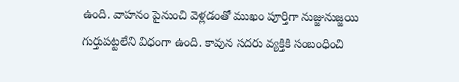ఉంది. వాహనం పైనుంచి వెళ్లడంతో ముఖం పూర్తిగా నుజ్జునుజ్జయి గుర్తుపట్టలేని విధంగా ఉంది. కావున సదరు వ్యక్తికి సంబంధించి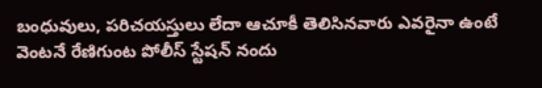బంధువులు, పరిచయస్తులు లేదా ఆచూకీ తెలిసినవారు ఎవరైనా ఉంటే వెంటనే రేణిగుంట పోలీస్ స్టేషన్ నందు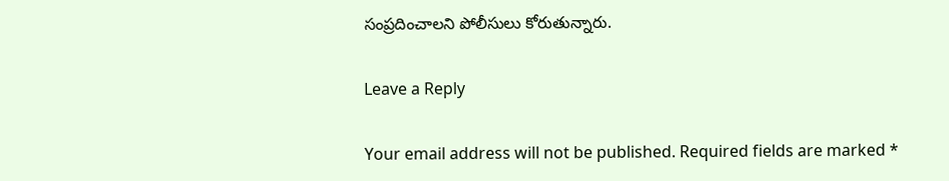సంప్రదించాలని పోలీసులు కోరుతున్నారు.

Leave a Reply

Your email address will not be published. Required fields are marked *